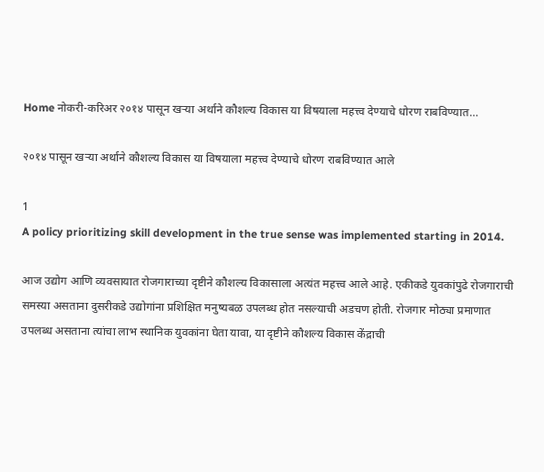Home नोकरी-करिअर २०१४ पासून खऱ्या अर्थाने कौशल्य विकास या विषयाला महत्त्व देण्याचे धोरण राबविण्यात...

२०१४ पासून खऱ्या अर्थाने कौशल्य विकास या विषयाला महत्त्व देण्याचे धोरण राबविण्यात आले

1
A policy prioritizing skill development in the true sense was implemented starting in 2014.

आज उद्योग आणि व्यवसायात रोजगाराच्या दृष्टीने कौशल्य विकासाला अत्यंत महत्त्व आले आहे. एकीकडे युवकांपुढे रोजगाराची समस्या असताना दुसरीकडे उद्योगांना प्रशिक्षित मनुष्यबळ उपलब्ध होत नसल्याची अडचण होती. रोजगार मोठ्या प्रमाणात उपलब्ध असताना त्यांचा लाभ स्थानिक युवकांना घेता यावा, या दृष्टीने कौशल्य विकास केंद्राची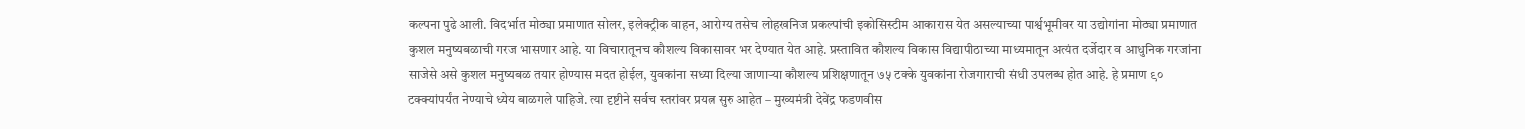कल्पना पुढे आली. विदर्भात मोठ्या प्रमाणात सोलर, इलेक्ट्रीक वाहन, आरोग्य तसेच लोहखनिज प्रकल्पांची इकोसिस्टीम आकारास येत असल्याच्या पार्श्वभूमीवर या उद्योगांना मोठ्या प्रमाणात कुशल मनुष्यबळाची गरज भासणार आहे. या विचारातूनच कौशल्य विकासावर भर देण्यात येत आहे. प्रस्तावित कौशल्य विकास विद्यापीठाच्या माध्यमातून अत्यंत दर्जेदार व आधुनिक गरजांना साजेसे असे कुशल मनुष्यबळ तयार होण्यास मदत होईल, युवकांना सध्या दिल्या जाणाऱ्या कौशल्य प्रशिक्षणातून ७५ टक्के युवकांना रोजगाराची संधी उपलब्ध होत आहे. हे प्रमाण ९० टक्क्यांपर्यंत नेण्याचे ध्येय बाळगले पाहिजे. त्या दृष्टीने सर्वच स्तरांवर प्रयत्न सुरु आहेत – मुख्यमंत्री देवेंद्र फडणवीस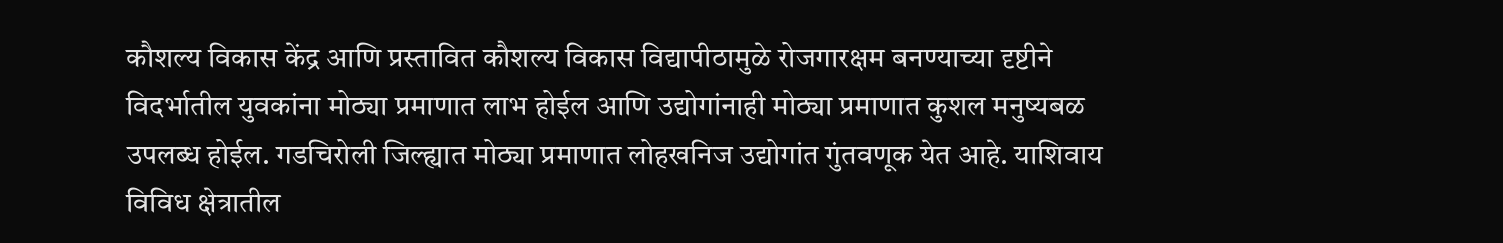कौशल्य विकास केंद्र आणि प्रस्तावित कौशल्य विकास विद्यापीठामुळे रोजगारक्षम बनण्याच्या दृष्टीने विदर्भातील युवकांना मोठ्या प्रमाणात लाभ होईल आणि उद्योगांनाही मोठ्या प्रमाणात कुशल मनुष्यबळ उपलब्ध होईल. गडचिरोली जिल्ह्यात मोठ्या प्रमाणात लोहखनिज उद्योगांत गुंतवणूक येत आहे. याशिवाय विविध क्षेत्रातील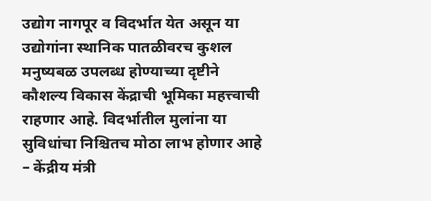उद्योग नागपूर व विदर्भात येत असून या उद्योगांना स्थानिक पातळीवरच कुशल मनुष्यबळ उपलब्ध होण्याच्या दृष्टीने कौशल्य विकास केंद्राची भूमिका महत्त्वाची राहणार आहे. विदर्भातील मुलांना या सुविधांचा निश्चितच मोठा लाभ होणार आहे – केंद्रीय मंत्री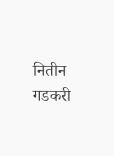नितीन गडकरी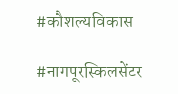#कौशल्यविकास

#नागपूरस्किलसेंटर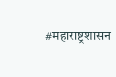#महाराष्ट्रशासन